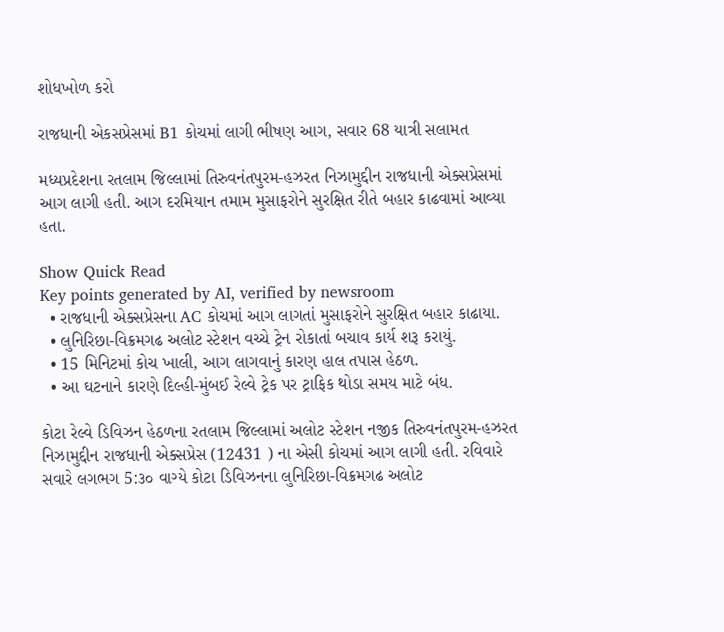શોધખોળ કરો

રાજધાની એકસપ્રેસમાં B1 કોચમાં લાગી ભીષણ આગ, સવાર 68 યાત્રી સલામત

મધ્યપ્રદેશના રતલામ જિલ્લામાં તિરુવનંતપુરમ-હઝરત નિઝામુદ્દીન રાજધાની એક્સપ્રેસમાં આગ લાગી હતી. આગ દરમિયાન તમામ મુસાફરોને સુરક્ષિત રીતે બહાર કાઢવામાં આવ્યા હતા.

Show Quick Read
Key points generated by AI, verified by newsroom
  • રાજધાની એક્સપ્રેસના AC કોચમાં આગ લાગતાં મુસાફરોને સુરક્ષિત બહાર કાઢાયા.
  • લુનિરિછા-વિક્રમગઢ અલોટ સ્ટેશન વચ્ચે ટ્રેન રોકાતાં બચાવ કાર્ય શરૂ કરાયું.
  • 15 મિનિટમાં કોચ ખાલી, આગ લાગવાનું કારણ હાલ તપાસ હેઠળ.
  • આ ઘટનાને કારણે દિલ્હી-મુંબઈ રેલ્વે ટ્રેક પર ટ્રાફિક થોડા સમય માટે બંધ.

કોટા રેલ્વે ડિવિઝન હેઠળના રતલામ જિલ્લામાં અલોટ સ્ટેશન નજીક તિરુવનંતપુરમ-હઝરત નિઝામુદ્દીન રાજધાની એક્સપ્રેસ (12431 ) ના એસી કોચમાં આગ લાગી હતી. રવિવારે સવારે લગભગ 5:૩૦ વાગ્યે કોટા ડિવિઝનના લુનિરિછા-વિક્રમગઢ અલોટ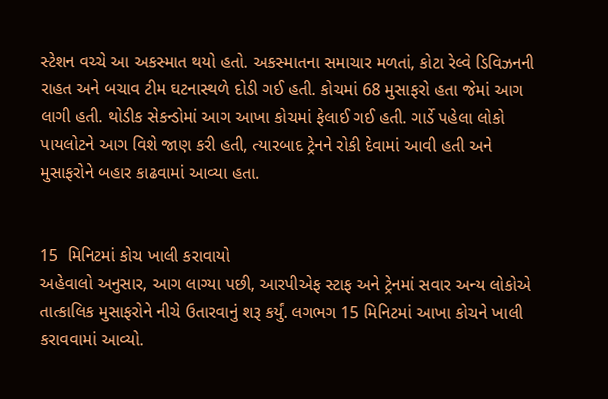સ્ટેશન વચ્ચે આ અકસ્માત થયો હતો. અકસ્માતના સમાચાર મળતાં, કોટા રેલ્વે ડિવિઝનની રાહત અને બચાવ ટીમ ઘટનાસ્થળે દોડી ગઈ હતી. કોચમાં 68 મુસાફરો હતા જેમાં આગ લાગી હતી. થોડીક સેકન્ડોમાં આગ આખા કોચમાં ફેલાઈ ગઈ હતી. ગાર્ડે પહેલા લોકો પાયલોટને આગ વિશે જાણ કરી હતી, ત્યારબાદ ટ્રેનને રોકી દેવામાં આવી હતી અને મુસાફરોને બહાર કાઢવામાં આવ્યા હતા.


15  મિનિટમાં કોચ ખાલી કરાવાયો
અહેવાલો અનુસાર, આગ લાગ્યા પછી, આરપીએફ સ્ટાફ અને ટ્રેનમાં સવાર અન્ય લોકોએ તાત્કાલિક મુસાફરોને નીચે ઉતારવાનું શરૂ કર્યું. લગભગ 15 મિનિટમાં આખા કોચને ખાલી કરાવવામાં આવ્યો.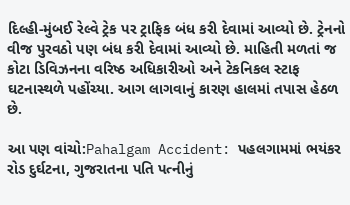દિલ્હી-મુંબઈ રેલ્વે ટ્રેક પર ટ્રાફિક બંધ કરી દેવામાં આવ્યો છે. ટ્રેનનો વીજ પુરવઠો પણ બંધ કરી દેવામાં આવ્યો છે. માહિતી મળતાં જ કોટા ડિવિઝનના વરિષ્ઠ અધિકારીઓ અને ટેકનિકલ સ્ટાફ ઘટનાસ્થળે પહોંચ્યા. આગ લાગવાનું કારણ હાલમાં તપાસ હેઠળ છે.

આ પણ વાંચો:Pahalgam Accident: પહલગામમાં ભયંકર રોડ દુર્ઘટના, ગુજરાતના પતિ પત્નીનું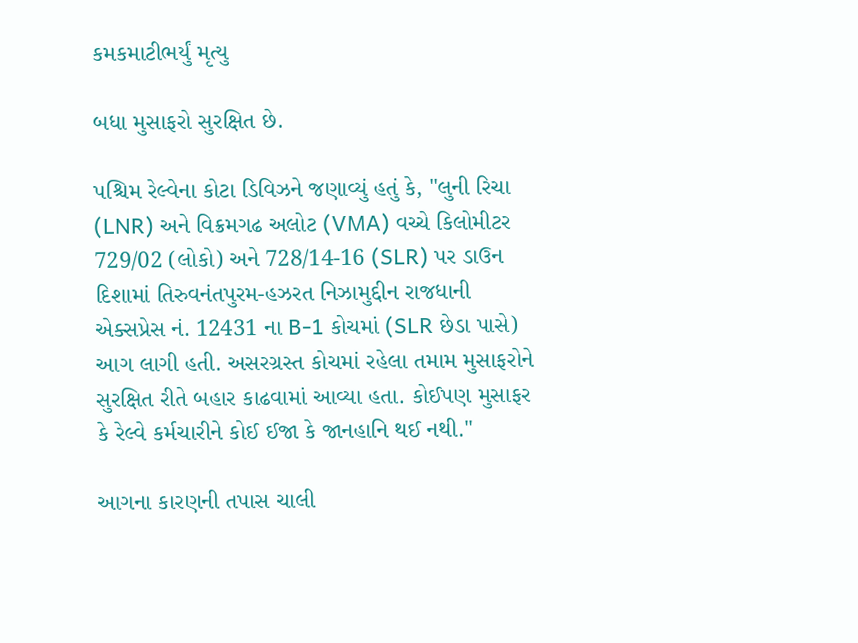કમકમાટીભર્યું મૃત્યુ

બધા મુસાફરો સુરક્ષિત છે.

પશ્ચિમ રેલ્વેના કોટા ડિવિઝને જણાવ્યું હતું કે, "લુની રિચા (LNR) અને વિક્રમગઢ અલોટ (VMA) વચ્ચે કિલોમીટર 729/02 (લોકો) અને 728/14-16 (SLR) પર ડાઉન દિશામાં તિરુવનંતપુરમ-હઝરત નિઝામુદ્દીન રાજધાની એક્સપ્રેસ નં. 12431 ના B-1 કોચમાં (SLR છેડા પાસે) આગ લાગી હતી. અસરગ્રસ્ત કોચમાં રહેલા તમામ મુસાફરોને સુરક્ષિત રીતે બહાર કાઢવામાં આવ્યા હતા. કોઈપણ મુસાફર કે રેલ્વે કર્મચારીને કોઈ ઈજા કે જાનહાનિ થઈ નથી."

આગના કારણની તપાસ ચાલી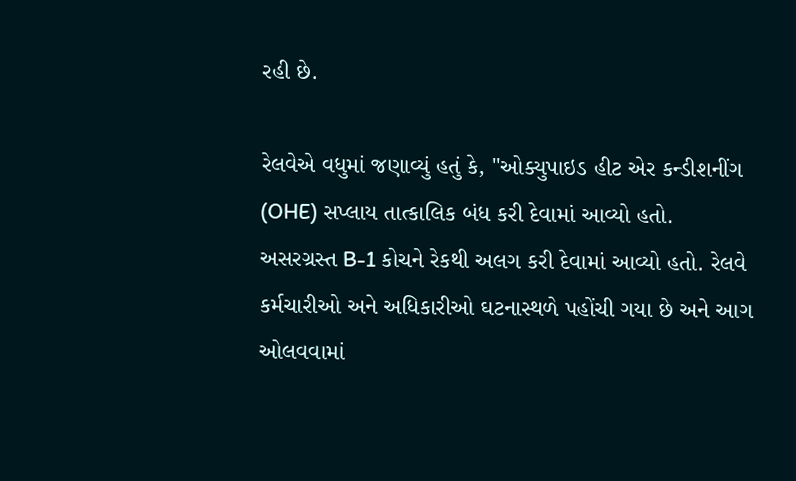રહી છે.

રેલવેએ વધુમાં જણાવ્યું હતું કે, "ઓક્યુપાઇડ હીટ એર કન્ડીશનીંગ (OHE) સપ્લાય તાત્કાલિક બંધ કરી દેવામાં આવ્યો હતો. અસરગ્રસ્ત B-1 કોચને રેકથી અલગ કરી દેવામાં આવ્યો હતો. રેલવે કર્મચારીઓ અને અધિકારીઓ ઘટનાસ્થળે પહોંચી ગયા છે અને આગ ઓલવવામાં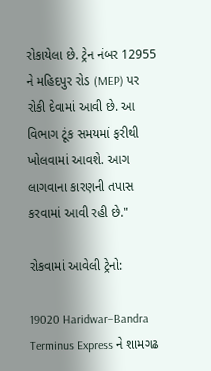રોકાયેલા છે. ટ્રેન નંબર 12955 ને મહિદપુર રોડ (MEP) પર રોકી દેવામાં આવી છે. આ વિભાગ ટૂંક સમયમાં ફરીથી ખોલવામાં આવશે. આગ લાગવાના કારણની તપાસ કરવામાં આવી રહી છે."

રોકવામાં આવેલી ટ્રેનો:

19020 Haridwar–Bandra Terminus Express ને શામગઢ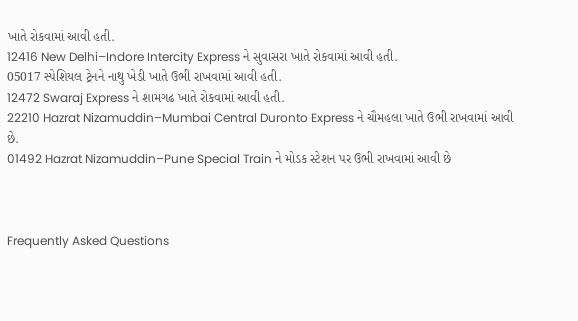ખાતે રોકવામાં આવી હતી.
12416 New Delhi–Indore Intercity Express ને સુવાસરા ખાતે રોકવામાં આવી હતી.
05017 સ્પેશિયલ ટ્રેનને નાથુ ખેડી ખાતે ઉભી રાખવામાં આવી હતી.
12472 Swaraj Express ને શામગઢ ખાતે રોકવામાં આવી હતી.
22210 Hazrat Nizamuddin–Mumbai Central Duronto Express ને ચૌમહલા ખાતે ઉભી રાખવામાં આવી છે.
01492 Hazrat Nizamuddin–Pune Special Train ને મોડક સ્ટેશન પર ઉભી રાખવામાં આવી છે



Frequently Asked Questions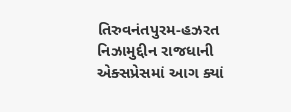તિરુવનંતપુરમ-હઝરત નિઝામુદ્દીન રાજધાની એક્સપ્રેસમાં આગ ક્યાં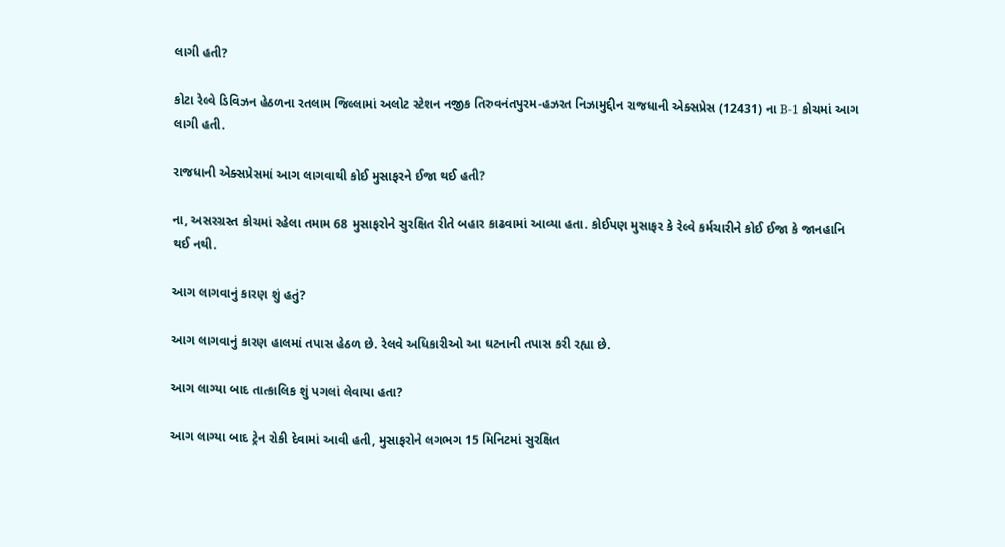લાગી હતી?

કોટા રેલ્વે ડિવિઝન હેઠળના રતલામ જિલ્લામાં અલોટ સ્ટેશન નજીક તિરુવનંતપુરમ-હઝરત નિઝામુદ્દીન રાજધાની એક્સપ્રેસ (12431) ના B-1 કોચમાં આગ લાગી હતી.

રાજધાની એક્સપ્રેસમાં આગ લાગવાથી કોઈ મુસાફરને ઈજા થઈ હતી?

ના, અસરગ્રસ્ત કોચમાં રહેલા તમામ 68 મુસાફરોને સુરક્ષિત રીતે બહાર કાઢવામાં આવ્યા હતા. કોઈપણ મુસાફર કે રેલ્વે કર્મચારીને કોઈ ઈજા કે જાનહાનિ થઈ નથી.

આગ લાગવાનું કારણ શું હતું?

આગ લાગવાનું કારણ હાલમાં તપાસ હેઠળ છે. રેલવે અધિકારીઓ આ ઘટનાની તપાસ કરી રહ્યા છે.

આગ લાગ્યા બાદ તાત્કાલિક શું પગલાં લેવાયા હતા?

આગ લાગ્યા બાદ ટ્રેન રોકી દેવામાં આવી હતી, મુસાફરોને લગભગ 15 મિનિટમાં સુરક્ષિત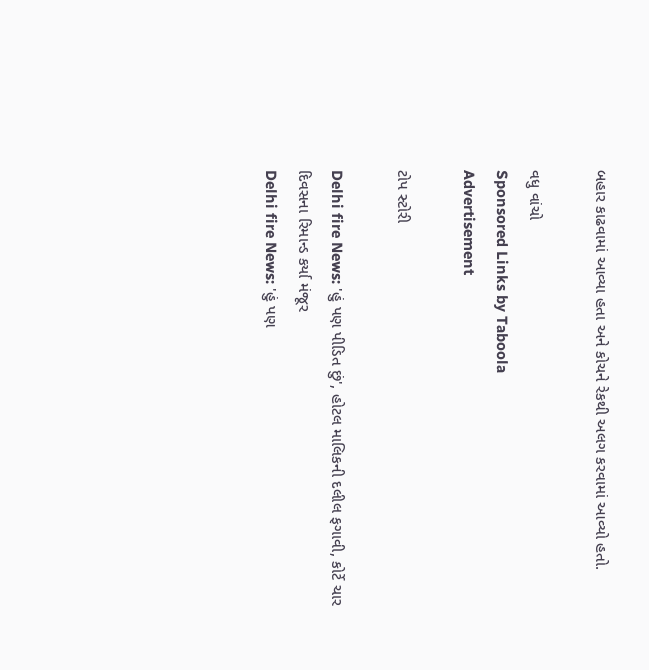બહાર કાઢવામાં આવ્યા હતા અને કોચને રેકથી અલગ કરવામાં આવ્યો હતો.

વધુ વાંચો
Sponsored Links by Taboola
Advertisement

ટોપ સ્ટોરી

Delhi fire News: 'હું પણ પીડિત છું', હોટલ માલિકની દલીલ ફગાવી, કોર્ટે ચાર દિવસના રિમાન્ડ કર્યા મંજૂર
Delhi fire News: 'હું પણ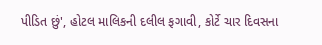પીડિત છું', હોટલ માલિકની દલીલ ફગાવી, કોર્ટે ચાર દિવસના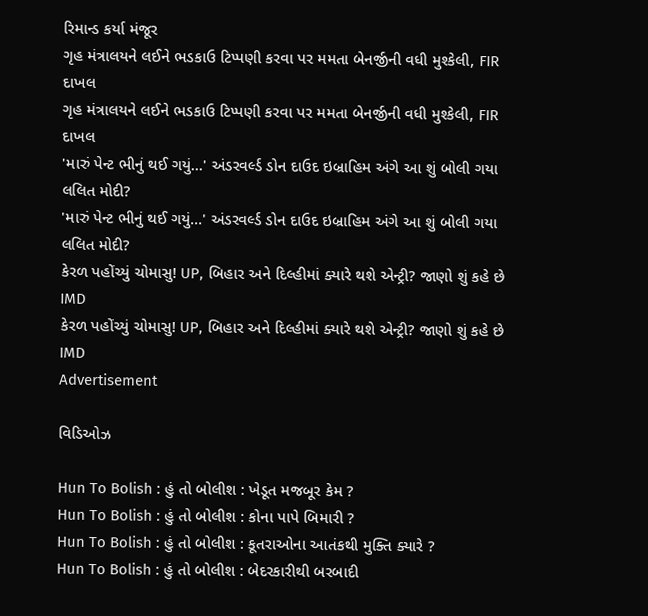રિમાન્ડ કર્યા મંજૂર
ગૃહ મંત્રાલયને લઈને ભડકાઉ ટિપ્પણી કરવા પર મમતા બેનર્જીની વધી મુશ્કેલી, FIR દાખલ
ગૃહ મંત્રાલયને લઈને ભડકાઉ ટિપ્પણી કરવા પર મમતા બેનર્જીની વધી મુશ્કેલી, FIR દાખલ
'મારું પેન્ટ ભીનું થઈ ગયું...' અંડરવર્લ્ડ ડોન દાઉદ ઇબ્રાહિમ અંગે આ શું બોલી ગયા લલિત મોદી?
'મારું પેન્ટ ભીનું થઈ ગયું...' અંડરવર્લ્ડ ડોન દાઉદ ઇબ્રાહિમ અંગે આ શું બોલી ગયા લલિત મોદી?
કેરળ પહોંચ્યું ચોમાસુ! UP, બિહાર અને દિલ્હીમાં ક્યારે થશે એન્ટ્રી? જાણો શું કહે છે IMD
કેરળ પહોંચ્યું ચોમાસુ! UP, બિહાર અને દિલ્હીમાં ક્યારે થશે એન્ટ્રી? જાણો શું કહે છે IMD
Advertisement

વિડિઓઝ

Hun To Bolish : હું તો બોલીશ : ખેડૂત મજબૂર કેમ ?
Hun To Bolish : હું તો બોલીશ : કોના પાપે બિમારી ?
Hun To Bolish : હું તો બોલીશ : કૂતરાઓના આતંકથી મુક્તિ ક્યારે ?
Hun To Bolish : હું તો બોલીશ : બેદરકારીથી બરબાદી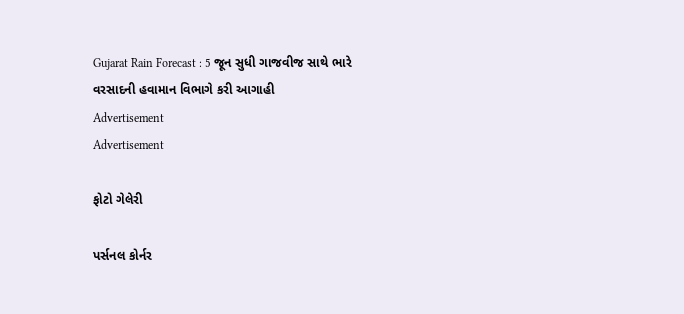Gujarat Rain Forecast : 5 જૂન સુધી ગાજવીજ સાથે ભારે વરસાદની હવામાન વિભાગે કરી આગાહી
Advertisement
Advertisement

ફોટો ગેલેરી

પર્સનલ કોર્નર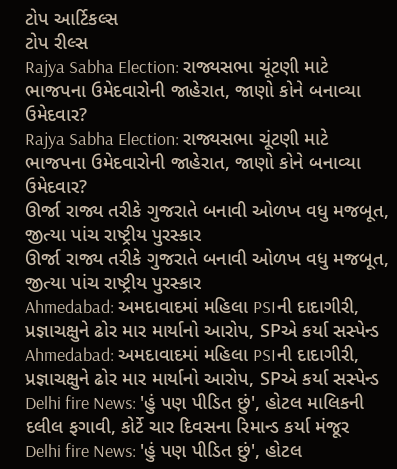ટોપ આર્ટિકલ્સ
ટોપ રીલ્સ
Rajya Sabha Election: રાજ્યસભા ચૂંટણી માટે ભાજપના ઉમેદવારોની જાહેરાત, જાણો કોને બનાવ્યા ઉમેદવાર?
Rajya Sabha Election: રાજ્યસભા ચૂંટણી માટે ભાજપના ઉમેદવારોની જાહેરાત, જાણો કોને બનાવ્યા ઉમેદવાર?
ઊર્જા રાજ્ય તરીકે ગુજરાતે બનાવી ઓળખ વધુ મજબૂત, જીત્યા પાંચ રાષ્ટ્રીય પુરસ્કાર
ઊર્જા રાજ્ય તરીકે ગુજરાતે બનાવી ઓળખ વધુ મજબૂત, જીત્યા પાંચ રાષ્ટ્રીય પુરસ્કાર
Ahmedabad: અમદાવાદમાં મહિલા PSIની દાદાગીરી, પ્રજ્ઞાચક્ષુને ઢોર માર માર્યાનો આરોપ, SPએ કર્યા સસ્પેન્ડ
Ahmedabad: અમદાવાદમાં મહિલા PSIની દાદાગીરી, પ્રજ્ઞાચક્ષુને ઢોર માર માર્યાનો આરોપ, SPએ કર્યા સસ્પેન્ડ
Delhi fire News: 'હું પણ પીડિત છું', હોટલ માલિકની દલીલ ફગાવી, કોર્ટે ચાર દિવસના રિમાન્ડ કર્યા મંજૂર
Delhi fire News: 'હું પણ પીડિત છું', હોટલ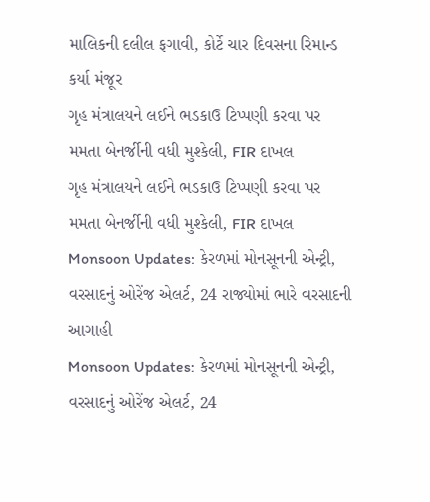માલિકની દલીલ ફગાવી, કોર્ટે ચાર દિવસના રિમાન્ડ કર્યા મંજૂર
ગૃહ મંત્રાલયને લઈને ભડકાઉ ટિપ્પણી કરવા પર મમતા બેનર્જીની વધી મુશ્કેલી, FIR દાખલ
ગૃહ મંત્રાલયને લઈને ભડકાઉ ટિપ્પણી કરવા પર મમતા બેનર્જીની વધી મુશ્કેલી, FIR દાખલ
Monsoon Updates: કેરળમાં મોનસૂનની એન્ટ્રી, વરસાદનું ઓરેંજ એલર્ટ, 24 રાજ્યોમાં ભારે વરસાદની આગાહી
Monsoon Updates: કેરળમાં મોનસૂનની એન્ટ્રી, વરસાદનું ઓરેંજ એલર્ટ, 24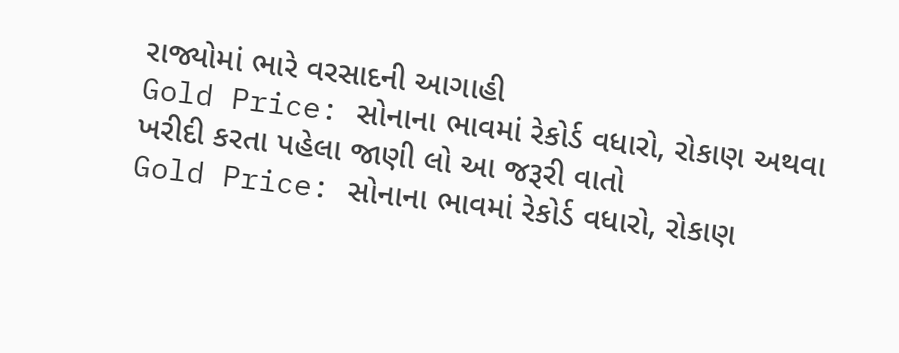રાજ્યોમાં ભારે વરસાદની આગાહી
Gold Price: સોનાના ભાવમાં રેકોર્ડ વધારો, રોકાણ અથવા ખરીદી કરતા પહેલા જાણી લો આ જરૂરી વાતો
Gold Price: સોનાના ભાવમાં રેકોર્ડ વધારો, રોકાણ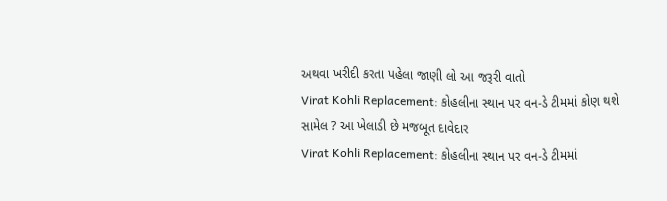અથવા ખરીદી કરતા પહેલા જાણી લો આ જરૂરી વાતો
Virat Kohli Replacement: કોહલીના સ્થાન પર વન-ડે ટીમમાં કોણ થશે સામેલ ? આ ખેલાડી છે મજબૂત દાવેદાર
Virat Kohli Replacement: કોહલીના સ્થાન પર વન-ડે ટીમમાં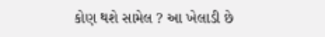કોણ થશે સામેલ ? આ ખેલાડી છે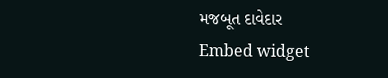મજબૂત દાવેદાર
Embed widget